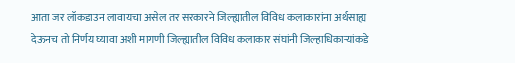आता जर लॉकडाउन लावायचा असेल तर सरकारने जिल्ह्यातील विविध कलाकारांना अर्थसाह्य देऊनच तो निर्णय घ्यावा अशी मागणी जिल्ह्यातील विविध कलाकार संघांनी जिल्हाधिकाऱ्यांकडे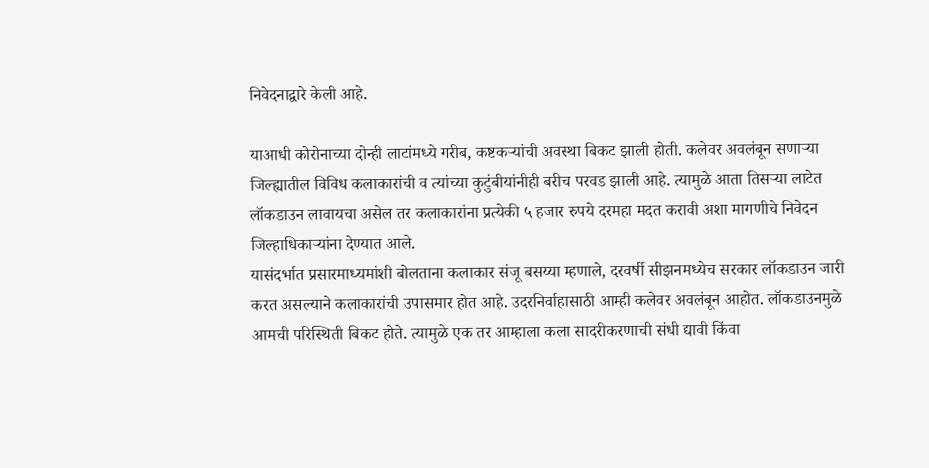निवेदनाद्वारे केली आहे.

याआधी कोरोनाच्या दोन्ही लाटांमध्ये गरीब, कष्टकऱ्यांची अवस्था बिकट झाली होती. कलेवर अवलंबून सणाऱ्या जिल्ह्यातील विविध कलाकारांची व त्यांच्या कुटुंबीयांनीही बरीच परवड झाली आहे. त्यामुळे आता तिसऱ्या लाटेत लॉकडाउन लावायचा असेल तर कलाकारांना प्रत्येकी ५ हजार रुपये दरमहा मदत करावी अशा मागणीचे निवेदन जिल्हाधिकाऱ्यांना देण्यात आले.
यासंदर्भात प्रसारमाध्यमांशी बोलताना कलाकार संजू बसय्या म्हणाले, दरवर्षी सीझनमध्येच सरकार लॉकडाउन जारी करत असल्याने कलाकारांची उपासमार होत आहे. उदरनिर्वाहासाठी आम्ही कलेवर अवलंबून आहोत. लॉकडाउनमुळे आमची परिस्थिती बिकट होते. त्यामुळे एक तर आम्हाला कला सादरीकरणाची संधी द्यावी किंवा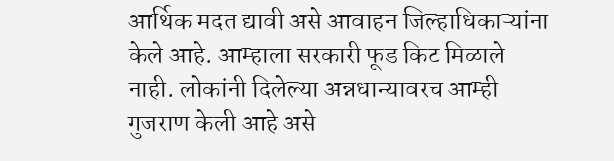आर्थिक मदत द्यावी असे आवाहन जिल्हाधिकाऱ्यांना केले आहे. आम्हाला सरकारी फूड किट मिळाले नाही. लोकांनी दिलेल्या अन्नधान्यावरच आम्ही गुजराण केली आहे असे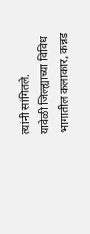त्यांनी सांगितले.
यावेळी जिल्ह्याच्या विविध भागातील कलाकार, कन्नड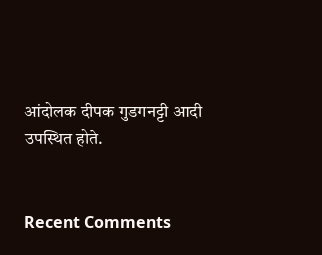आंदोलक दीपक गुडगनट्टी आदी उपस्थित होते.


Recent Comments